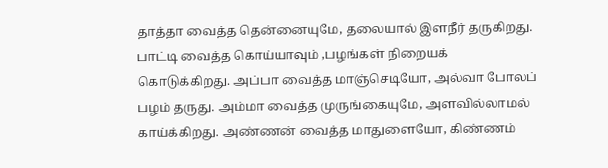தாத்தா வைத்த தென்னையுமே, தலையால் இளநீர் தருகிறது. பாட்டி வைத்த கொய்யாவும் ,பழங்கள் நிறையக் கொடுக்கிறது. அப்பா வைத்த மாஞ்செடியோ, அல்வா போலப் பழம் தருது. அம்மா வைத்த முருங்கையுமே, அளவில்லாமல் காய்க்கிறது. அண்ணன் வைத்த மாதுளையோ, கிண்ணம்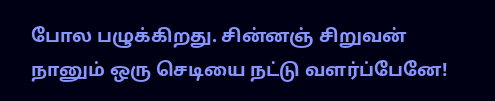போல பழுக்கிறது. சின்னஞ் சிறுவன் நானும் ஒரு செடியை நட்டு வளர்ப்பேனே!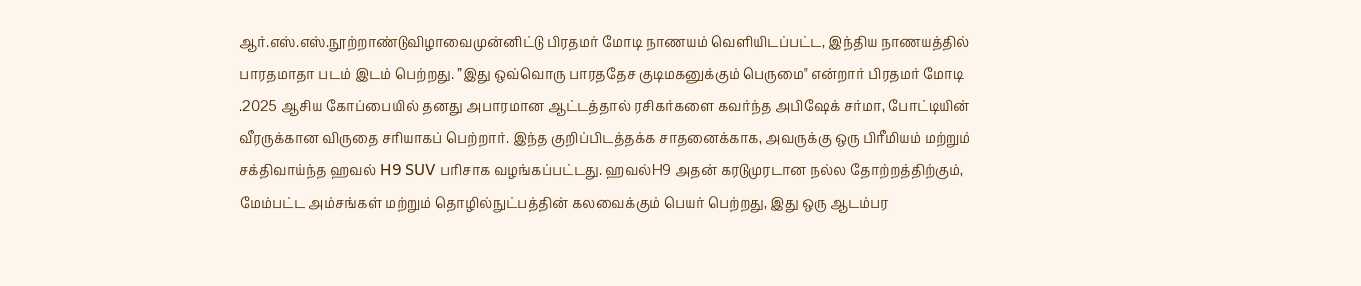ஆர்.எஸ்.எஸ்.நூற்றாண்டுவிழாவைமுன்னிட்டு பிரதமர் மோடி நாணயம் வெளியிடப்பட்ட, இந்திய நாணயத்தில் பாரதமாதா படம் இடம் பெற்றது. ”இது ஒவ்வொரு பாரததேச குடிமகனுக்கும் பெருமை" என்றார் பிரதமர் மோடி
.2025 ஆசிய கோப்பையில் தனது அபாரமான ஆட்டத்தால் ரசிகர்களை கவர்ந்த அபிஷேக் சர்மா, போட்டியின் வீரருக்கான விருதை சரியாகப் பெற்றார். இந்த குறிப்பிடத்தக்க சாதனைக்காக, அவருக்கு ஒரு பிரீமியம் மற்றும் சக்திவாய்ந்த ஹவல் H9 SUV பரிசாக வழங்கப்பட்டது. ஹவல்H9 அதன் கரடுமுரடான நல்ல தோற்றத்திற்கும், மேம்பட்ட அம்சங்கள் மற்றும் தொழில்நுட்பத்தின் கலவைக்கும் பெயர் பெற்றது, இது ஒரு ஆடம்பர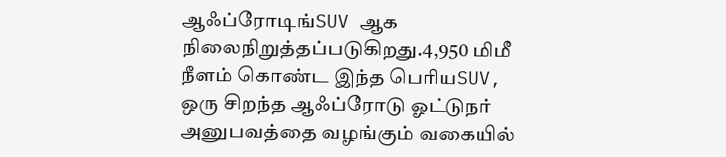ஆஃப்ரோடிங்SUV ஆக நிலைநிறுத்தப்படுகிறது.4,950 மிமீ நீளம் கொண்ட இந்த பெரியSUV, ஒரு சிறந்த ஆஃப்ரோடு ஓட்டுநர் அனுபவத்தை வழங்கும் வகையில்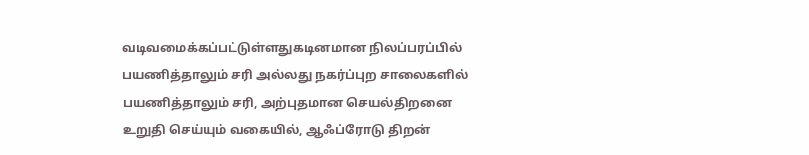வடிவமைக்கப்பட்டுள்ளதுகடினமான நிலப்பரப்பில் பயணித்தாலும் சரி அல்லது நகர்ப்புற சாலைகளில் பயணித்தாலும் சரி, அற்புதமான செயல்திறனை உறுதி செய்யும் வகையில், ஆஃப்ரோடு திறன்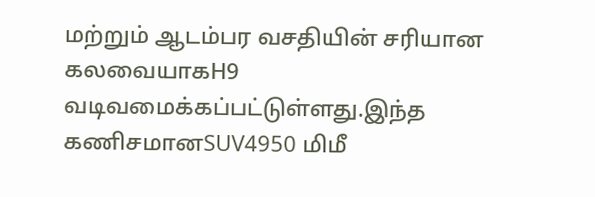மற்றும் ஆடம்பர வசதியின் சரியான கலவையாகH9 வடிவமைக்கப்பட்டுள்ளது.இந்த கணிசமானSUV4950 மிமீ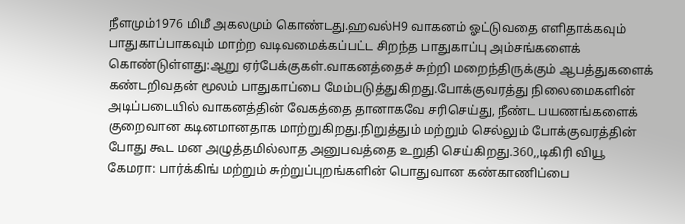நீளமும்1976 மிமீ அகலமும் கொண்டது.ஹவல்H9 வாகனம் ஓட்டுவதை எளிதாக்கவும் பாதுகாப்பாகவும் மாற்ற வடிவமைக்கப்பட்ட சிறந்த பாதுகாப்பு அம்சங்களைக் கொண்டுள்ளது:ஆறு ஏர்பேக்குகள்.வாகனத்தைச் சுற்றி மறைந்திருக்கும் ஆபத்துகளைக் கண்டறிவதன் மூலம் பாதுகாப்பை மேம்படுத்துகிறது.போக்குவரத்து நிலைமைகளின் அடிப்படையில் வாகனத்தின் வேகத்தை தானாகவே சரிசெய்து, நீண்ட பயணங்களைக் குறைவான கடினமானதாக மாற்றுகிறது.நிறுத்தும் மற்றும் செல்லும் போக்குவரத்தின் போது கூட மன அழுத்தமில்லாத அனுபவத்தை உறுதி செய்கிறது.360,,டிகிரி வியூ கேமரா: பார்க்கிங் மற்றும் சுற்றுப்புறங்களின் பொதுவான கண்காணிப்பை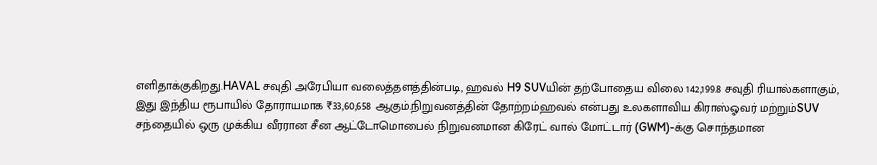எளிதாக்குகிறது.HAVAL சவுதி அரேபியா வலைத்தளத்தின்படி, ஹவல் H9 SUVயின் தற்போதைய விலை 142,199.8 சவுதி ரியால்களாகும், இது இந்திய ரூபாயில் தோராயமாக ₹33,60,658 ஆகும்.நிறுவனத்தின் தோற்றம்ஹவல் என்பது உலகளாவிய கிராஸ்ஓவர் மற்றும்SUV சந்தையில் ஒரு முக்கிய வீரரான சீன ஆட்டோமொபைல் நிறுவனமான கிரேட் வால் மோட்டார் (GWM)-க்கு சொந்தமான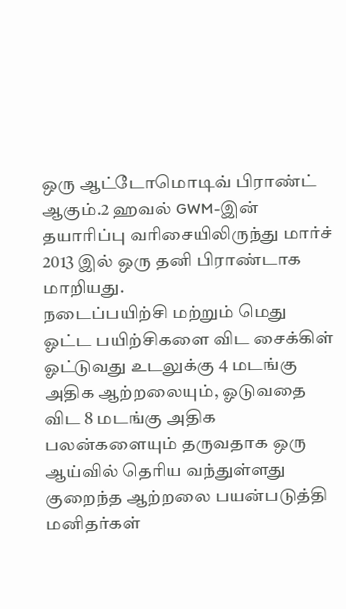ஒரு ஆட்டோமொடிவ் பிராண்ட் ஆகும்.2 ஹவல் GWM-இன் தயாரிப்பு வரிசையிலிருந்து மார்ச் 2013 இல் ஒரு தனி பிராண்டாக மாறியது.
நடைப்பயிற்சி மற்றும் மெது ஓட்ட பயிற்சிகளை விட சைக்கிள் ஓட்டுவது உடலுக்கு 4 மடங்கு அதிக ஆற்றலையும், ஓடுவதை விட 8 மடங்கு அதிக பலன்களையும் தருவதாக ஒரு ஆய்வில் தெரிய வந்துள்ளது குறைந்த ஆற்றலை பயன்படுத்தி மனிதர்கள்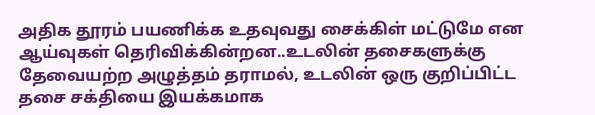அதிக தூரம் பயணிக்க உதவுவது சைக்கிள் மட்டுமே என ஆய்வுகள் தெரிவிக்கின்றன..உடலின் தசைகளுக்கு தேவையற்ற அழுத்தம் தராமல், உடலின் ஒரு குறிப்பிட்ட தசை சக்தியை இயக்கமாக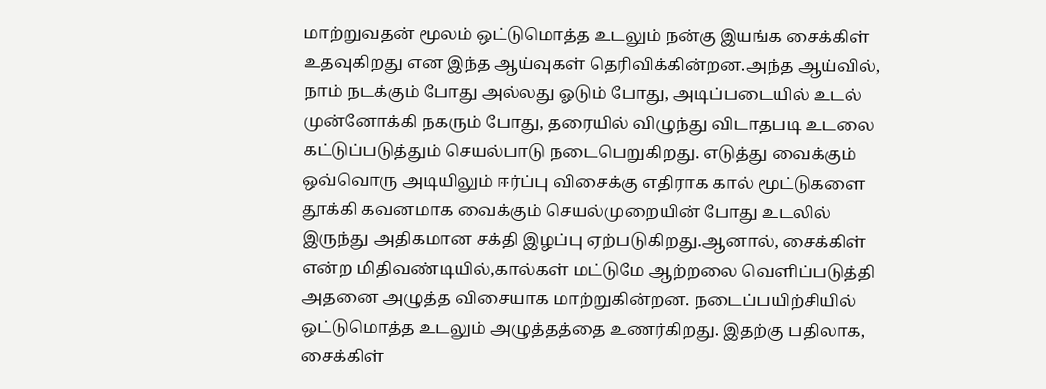மாற்றுவதன் மூலம் ஒட்டுமொத்த உடலும் நன்கு இயங்க சைக்கிள் உதவுகிறது என இந்த ஆய்வுகள் தெரிவிக்கின்றன.அந்த ஆய்வில், நாம் நடக்கும் போது அல்லது ஓடும் போது, அடிப்படையில் உடல் முன்னோக்கி நகரும் போது, தரையில் விழுந்து விடாதபடி உடலை கட்டுப்படுத்தும் செயல்பாடு நடைபெறுகிறது. எடுத்து வைக்கும் ஒவ்வொரு அடியிலும் ஈர்ப்பு விசைக்கு எதிராக கால் மூட்டுகளை தூக்கி கவனமாக வைக்கும் செயல்முறையின் போது உடலில் இருந்து அதிகமான சக்தி இழப்பு ஏற்படுகிறது.ஆனால், சைக்கிள் என்ற மிதிவண்டியில்,கால்கள் மட்டுமே ஆற்றலை வெளிப்படுத்தி அதனை அழுத்த விசையாக மாற்றுகின்றன. நடைப்பயிற்சியில் ஒட்டுமொத்த உடலும் அழுத்தத்தை உணர்கிறது. இதற்கு பதிலாக, சைக்கிள்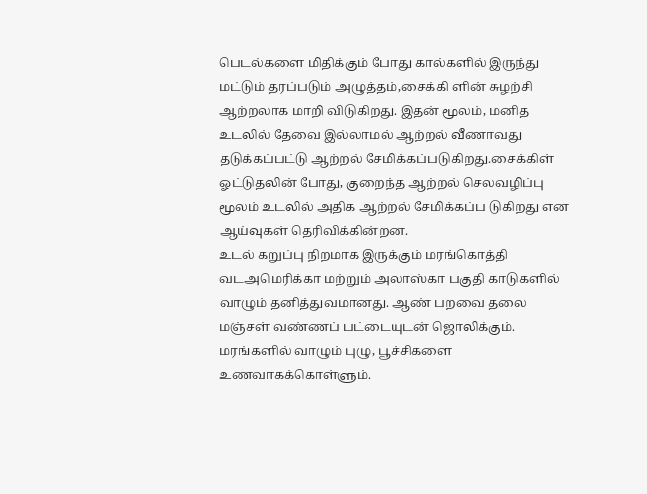பெடல்களை மிதிக்கும் போது கால்களில் இருந்து மட்டும் தரப்படும் அழுத்தம்,சைக்கி ளின் சுழற்சி ஆற்றலாக மாறி விடுகிறது. இதன் மூலம், மனித உடலில் தேவை இல்லாமல் ஆற்றல் வீணாவது தடுக்கப்பட்டு ஆற்றல் சேமிக்கப்படுகிறது.சைக்கிள் ஓட்டுதலின் போது, குறைந்த ஆற்றல் செலவழிப்பு மூலம் உடலில் அதிக ஆற்றல் சேமிக்கப்ப டுகிறது என ஆய்வுகள் தெரிவிக்கின்றன.
உடல் கறுப்பு நிறமாக இருக்கும் மரங்கொத்தி வடஅமெரிக்கா மற்றும் அலாஸ்கா பகுதி காடுகளில் வாழும் தனித்துவமானது. ஆண் பறவை தலை மஞ்சள் வண்ணப் பட்டையுடன் ஜொலிக்கும். மரங்களில் வாழும் புழு, பூச்சிகளை உணவாகக்கொள்ளும்.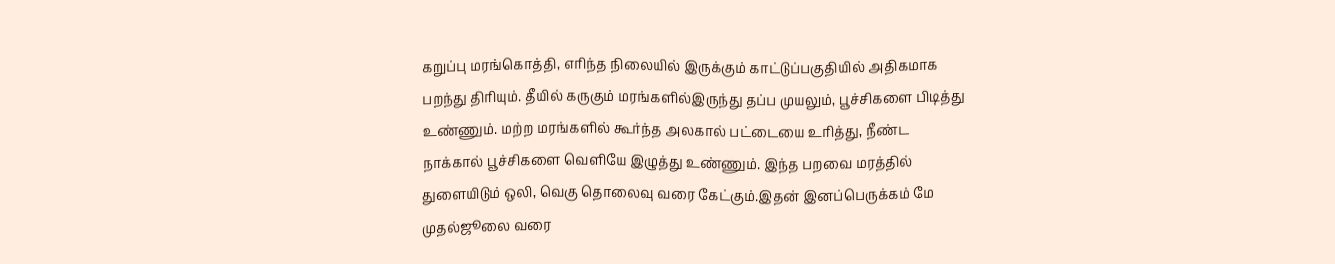கறுப்பு மரங்கொத்தி, எரிந்த நிலையில் இருக்கும் காட்டுப்பகுதியில் அதிகமாக பறந்து திரியும். தீயில் கருகும் மரங்களில்இருந்து தப்ப முயலும், பூச்சிகளை பிடித்து உண்ணும். மற்ற மரங்களில் கூர்ந்த அலகால் பட்டையை உரித்து, நீண்ட நாக்கால் பூச்சிகளை வெளியே இழுத்து உண்ணும். இந்த பறவை மரத்தில் துளையிடும் ஒலி, வெகு தொலைவு வரை கேட்கும்.இதன் இனப்பெருக்கம் மே முதல்ஜூலை வரை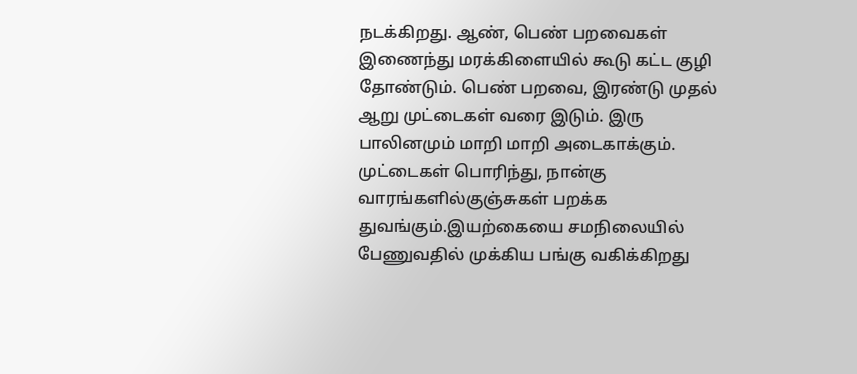நடக்கிறது. ஆண், பெண் பறவைகள் இணைந்து மரக்கிளையில் கூடு கட்ட குழி தோண்டும். பெண் பறவை, இரண்டு முதல் ஆறு முட்டைகள் வரை இடும். இரு பாலினமும் மாறி மாறி அடைகாக்கும். முட்டைகள் பொரிந்து, நான்கு வாரங்களில்குஞ்சுகள் பறக்க துவங்கும்.இயற்கையை சமநிலையில் பேணுவதில் முக்கிய பங்கு வகிக்கிறது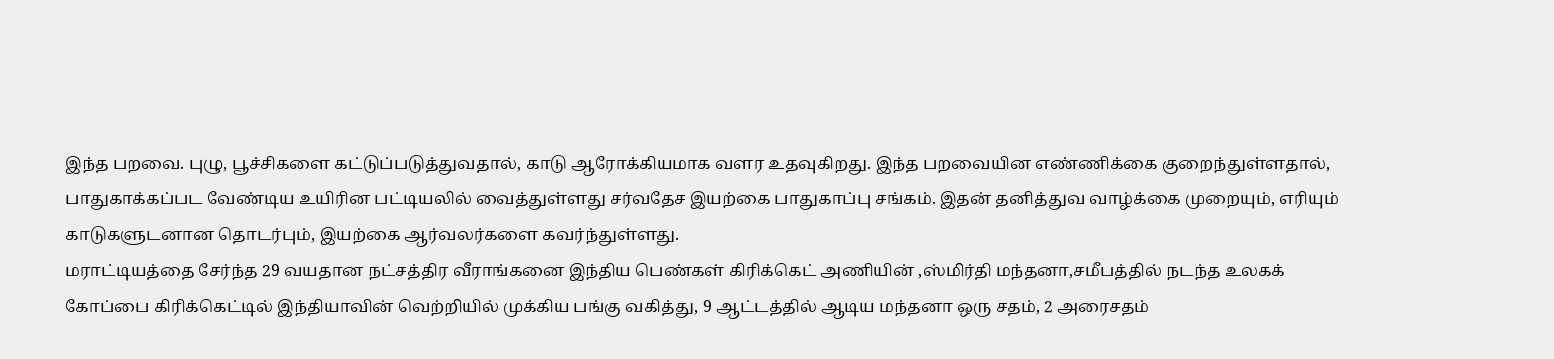இந்த பறவை. புழு, பூச்சிகளை கட்டுப்படுத்துவதால், காடு ஆரோக்கியமாக வளர உதவுகிறது. இந்த பறவையின எண்ணிக்கை குறைந்துள்ளதால், பாதுகாக்கப்பட வேண்டிய உயிரின பட்டியலில் வைத்துள்ளது சர்வதேச இயற்கை பாதுகாப்பு சங்கம். இதன் தனித்துவ வாழ்க்கை முறையும், எரியும் காடுகளுடனான தொடர்பும், இயற்கை ஆர்வலர்களை கவர்ந்துள்ளது.
மராட்டியத்தை சேர்ந்த 29 வயதான நட்சத்திர வீராங்கனை இந்திய பெண்கள் கிரிக்கெட் அணியின் ,ஸ்மிர்தி மந்தனா,சமீபத்தில் நடந்த உலகக் கோப்பை கிரிக்கெட்டில் இந்தியாவின் வெற்றியில் முக்கிய பங்கு வகித்து, 9 ஆட்டத்தில் ஆடிய மந்தனா ஒரு சதம், 2 அரைசதம்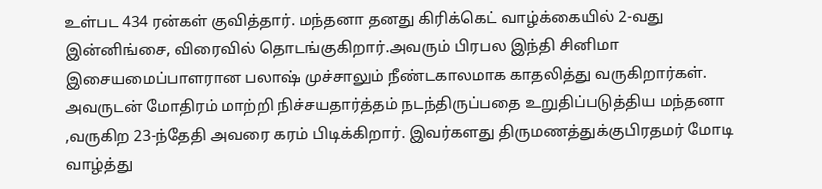உள்பட 434 ரன்கள் குவித்தார். மந்தனா தனது கிரிக்கெட் வாழ்க்கையில் 2-வது இன்னிங்சை, விரைவில் தொடங்குகிறார்.அவரும் பிரபல இந்தி சினிமா இசையமைப்பாளரான பலாஷ் முச்சாலும் நீண்டகாலமாக காதலித்து வருகிறார்கள். அவருடன் மோதிரம் மாற்றி நிச்சயதார்த்தம் நடந்திருப்பதை உறுதிப்படுத்திய மந்தனா ,வருகிற 23-ந்தேதி அவரை கரம் பிடிக்கிறார். இவர்களது திருமணத்துக்குபிரதமர் மோடி வாழ்த்து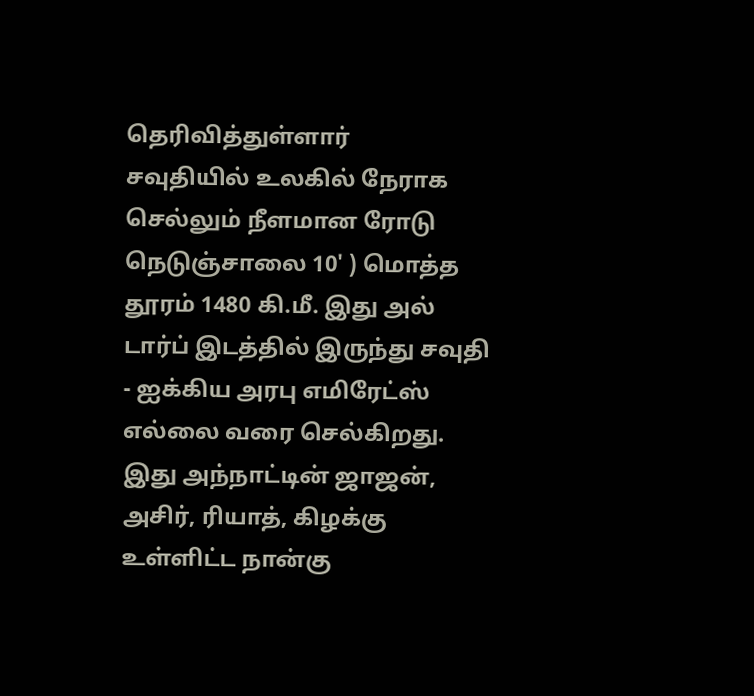தெரிவித்துள்ளார்
சவுதியில் உலகில் நேராக செல்லும் நீளமான ரோடு நெடுஞ்சாலை 10' ) மொத்த தூரம் 1480 கி.மீ. இது அல் டார்ப் இடத்தில் இருந்து சவுதி - ஐக்கிய அரபு எமிரேட்ஸ் எல்லை வரை செல்கிறது. இது அந்நாட்டின் ஜாஜன், அசிர், ரியாத், கிழக்கு உள்ளிட்ட நான்கு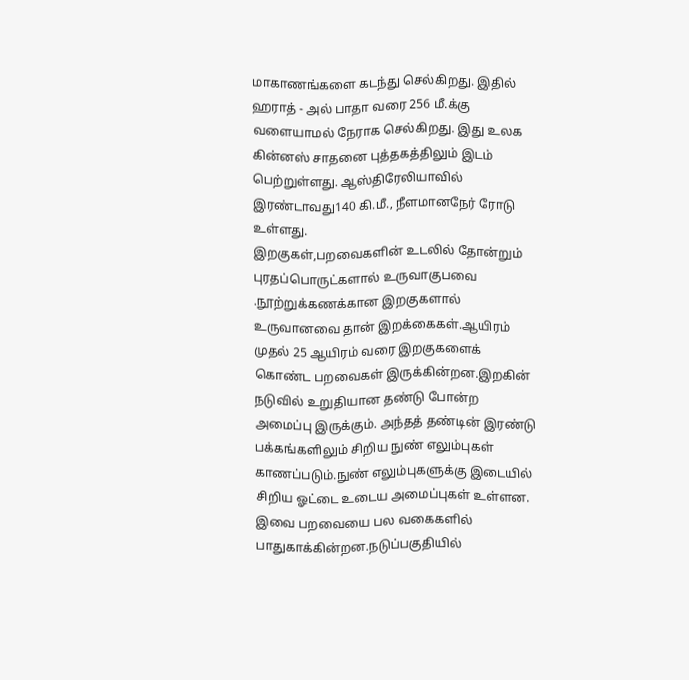மாகாணங்களை கடந்து செல்கிறது. இதில் ஹராத் - அல் பாதா வரை 256 மீ.க்கு வளையாமல் நேராக செல்கிறது. இது உலக கின்னஸ் சாதனை புத்தகத்திலும் இடம் பெற்றுள்ளது. ஆஸ்திரேலியாவில் இரண்டாவது140 கி.மீ., நீளமானநேர் ரோடு உள்ளது.
இறகுகள்,பறவைகளின் உடலில் தோன்றும் புரதப்பொருட்களால் உருவாகுபவை .நூற்றுக்கணக்கான இறகுகளால் உருவானவை தான் இறக்கைகள்.ஆயிரம் முதல் 25 ஆயிரம் வரை இறகுகளைக் கொண்ட பறவைகள் இருக்கின்றன.இறகின் நடுவில் உறுதியான தண்டு போன்ற அமைப்பு இருக்கும். அந்தத் தண்டின் இரண்டு பக்கங்களிலும் சிறிய நுண் எலும்புகள் காணப்படும்.நுண் எலும்புகளுக்கு இடையில் சிறிய ஓட்டை உடைய அமைப்புகள் உள்ளன. இவை பறவையை பல வகைகளில் பாதுகாக்கின்றன.நடுப்பகுதியில்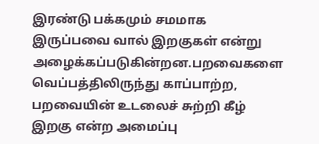இரண்டு பக்கமும் சமமாக இருப்பவை வால் இறகுகள் என்று அழைக்கப்படுகின்றன.பறவைகளை வெப்பத்திலிருந்து காப்பாற்ற, பறவையின் உடலைச் சுற்றி கீழ் இறகு என்ற அமைப்பு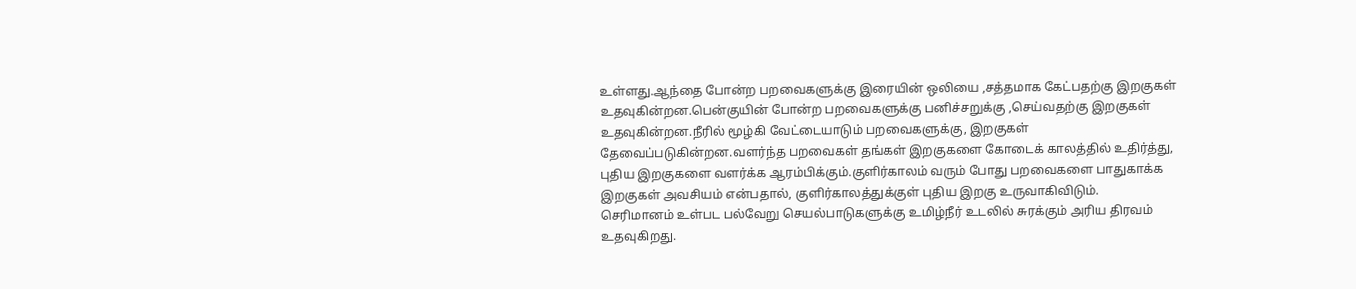உள்ளது.ஆந்தை போன்ற பறவைகளுக்கு இரையின் ஒலியை ,சத்தமாக கேட்பதற்கு இறகுகள் உதவுகின்றன.பென்குயின் போன்ற பறவைகளுக்கு பனிச்சறுக்கு ,செய்வதற்கு இறகுகள் உதவுகின்றன.நீரில் மூழ்கி வேட்டையாடும் பறவைகளுக்கு, இறகுகள் தேவைப்படுகின்றன.வளர்ந்த பறவைகள் தங்கள் இறகுகளை கோடைக் காலத்தில் உதிர்த்து, புதிய இறகுகளை வளர்க்க ஆரம்பிக்கும்.குளிர்காலம் வரும் போது பறவைகளை பாதுகாக்க இறகுகள் அவசியம் என்பதால், குளிர்காலத்துக்குள் புதிய இறகு உருவாகிவிடும்.
செரிமானம் உள்பட பல்வேறு செயல்பாடுகளுக்கு உமிழ்நீர் உடலில் சுரக்கும் அரிய திரவம் உதவுகிறது.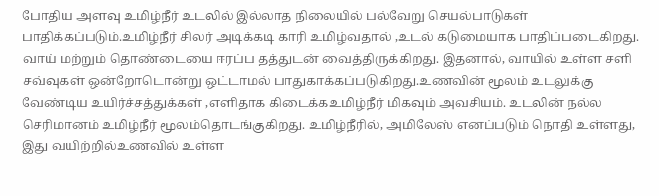போதிய அளவு உமிழ்நீர் உடலில் இல்லாத நிலையில் பல்வேறு செயல்பாடுகள் பாதிக்கப்படும்.உமிழ்நீர் சிலர் அடிக்கடி காரி உமிழ்வதால் ,உடல் கடுமையாக பாதிப்படைகிறது. வாய் மற்றும் தொண்டையை ஈரப்ப தத்துடன் வைத்திருக்கிறது. இதனால், வாயில் உள்ள சளி சவ்வுகள் ஒன்றோடொன்று ஒட்டாமல் பாதுகாக்கப்படுகிறது.உணவின் மூலம் உடலுக்கு வேண்டிய உயிர்ச்சத்துக்கள் ,எளிதாக கிடைக்கஉமிழ்நீர் மிகவும் அவசியம். உடலின் நல்ல செரிமானம் உமிழ்நீர் மூலம்தொடங்குகிறது. உமிழ்நீரில், அமிலேஸ் எனப்படும் நொதி உள்ளது, இது வயிற்றில்உணவில் உள்ள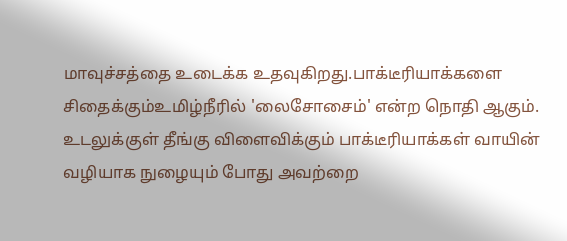மாவுச்சத்தை உடைக்க உதவுகிறது.பாக்டீரியாக்களை சிதைக்கும்உமிழ்நீரில் 'லைசோசைம்' என்ற நொதி ஆகும். உடலுக்குள் தீங்கு விளைவிக்கும் பாக்டீரியாக்கள் வாயின் வழியாக நுழையும் போது அவற்றை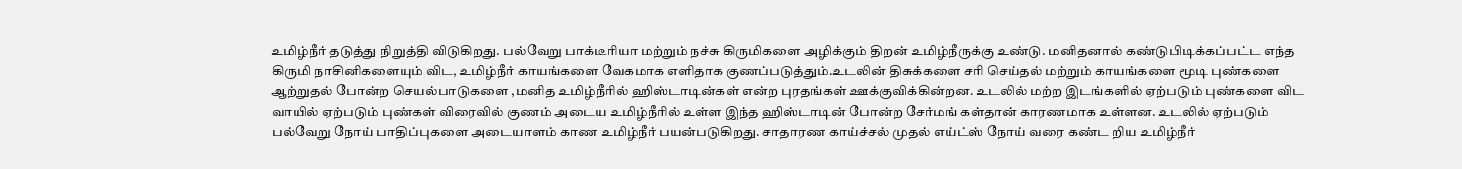உமிழ்நீர் தடுத்து நிறுத்தி விடுகிறது. பல்வேறு பாக்டீரியா மற்றும் நச்சு கிருமிகளை அழிக்கும் திறன் உமிழ்நீருக்கு உண்டு. மனிதனால் கண்டுபிடிக்கப்பட்ட எந்த கிருமி நாசினிகளையும் விட, உமிழ்நீர் காயங்களை வேகமாக எளிதாக குணப்படுத்தும்.உடலின் திசுக்களை சரி செய்தல் மற்றும் காயங்களை மூடி புண்களை ஆற்றுதல் போன்ற செயல்பாடுகளை ,மனித உமிழ்நீரில் ஹிஸ்டாடின்கள் என்ற புரதங்கள் ஊக்குவிக்கின்றன. உடலில் மற்ற இடங்களில் ஏற்படும் புண்களை விட வாயில் ஏற்படும் புண்கள் விரைவில் குணம் அடைய உமிழ்நீரில் உள்ள இந்த ஹிஸ்டாடின் போன்ற சேர்மங் கள்தான் காரணமாக உள்ளன. உடலில் ஏற்படும் பல்வேறு நோய் பாதிப்புகளை அடையாளம் காண உமிழ்நீர் பயன்படுகிறது. சாதாரண காய்ச்சல் முதல் எய்ட்ஸ் நோய் வரை கண்ட றிய உமிழ்நீர்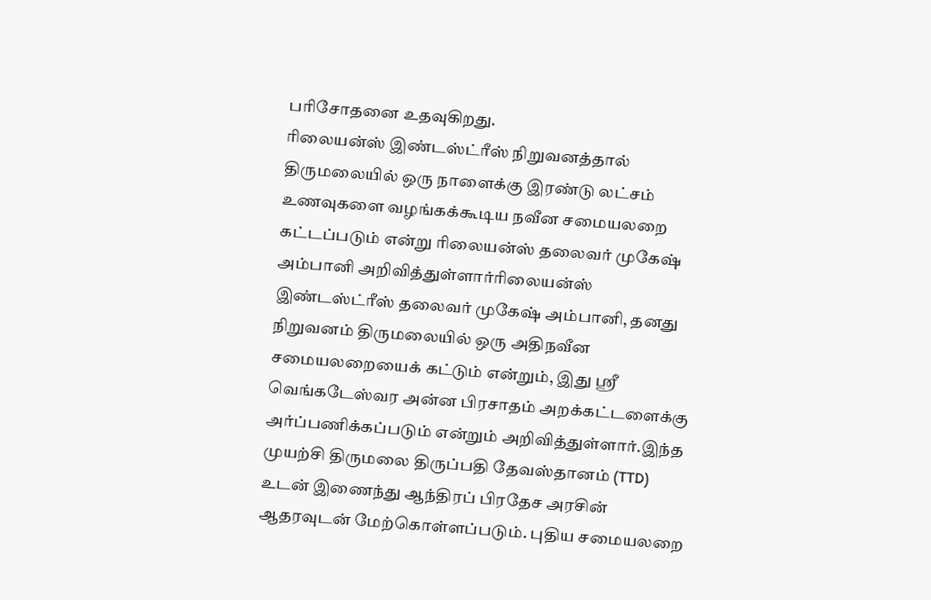பரிசோதனை உதவுகிறது.
ரிலையன்ஸ் இண்டஸ்ட்ரீஸ் நிறுவனத்தால் திருமலையில் ஒரு நாளைக்கு இரண்டு லட்சம் உணவுகளை வழங்கக்கூடிய நவீன சமையலறை கட்டப்படும் என்று ரிலையன்ஸ் தலைவர் முகேஷ் அம்பானி அறிவித்துள்ளார்ரிலையன்ஸ் இண்டஸ்ட்ரீஸ் தலைவர் முகேஷ் அம்பானி, தனது நிறுவனம் திருமலையில் ஒரு அதிநவீன சமையலறையைக் கட்டும் என்றும், இது ஸ்ரீ வெங்கடேஸ்வர அன்ன பிரசாதம் அறக்கட்டளைக்கு அர்ப்பணிக்கப்படும் என்றும் அறிவித்துள்ளார்.இந்த முயற்சி திருமலை திருப்பதி தேவஸ்தானம் (TTD) உடன் இணைந்து ஆந்திரப் பிரதேச அரசின் ஆதரவுடன் மேற்கொள்ளப்படும். புதிய சமையலறை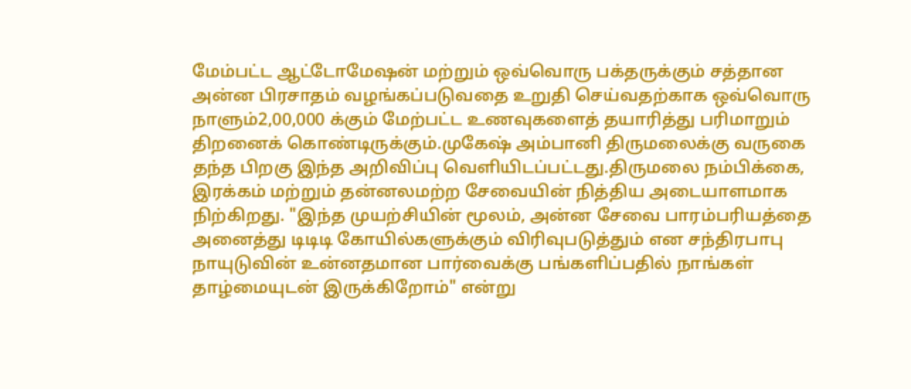மேம்பட்ட ஆட்டோமேஷன் மற்றும் ஒவ்வொரு பக்தருக்கும் சத்தான அன்ன பிரசாதம் வழங்கப்படுவதை உறுதி செய்வதற்காக ஒவ்வொரு நாளும்2,00,000 க்கும் மேற்பட்ட உணவுகளைத் தயாரித்து பரிமாறும் திறனைக் கொண்டிருக்கும்.முகேஷ் அம்பானி திருமலைக்கு வருகை தந்த பிறகு இந்த அறிவிப்பு வெளியிடப்பட்டது.திருமலை நம்பிக்கை, இரக்கம் மற்றும் தன்னலமற்ற சேவையின் நித்திய அடையாளமாக நிற்கிறது. "இந்த முயற்சியின் மூலம், அன்ன சேவை பாரம்பரியத்தை அனைத்து டிடிடி கோயில்களுக்கும் விரிவுபடுத்தும் என சந்திரபாபு நாயுடுவின் உன்னதமான பார்வைக்கு பங்களிப்பதில் நாங்கள் தாழ்மையுடன் இருக்கிறோம்" என்று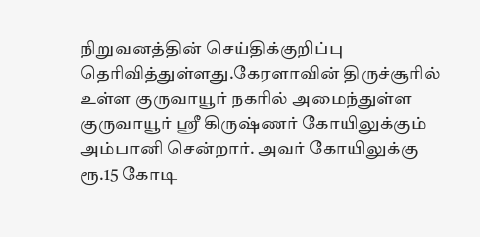நிறுவனத்தின் செய்திக்குறிப்பு தெரிவித்துள்ளது.கேரளாவின் திருச்சூரில் உள்ள குருவாயூர் நகரில் அமைந்துள்ள குருவாயூர் ஸ்ரீ கிருஷ்ணர் கோயிலுக்கும் அம்பானி சென்றார். அவர் கோயிலுக்கு ரூ.15 கோடி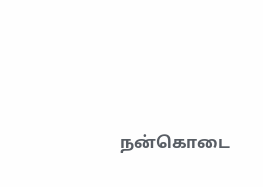நன்கொடை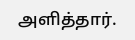அளித்தார்.